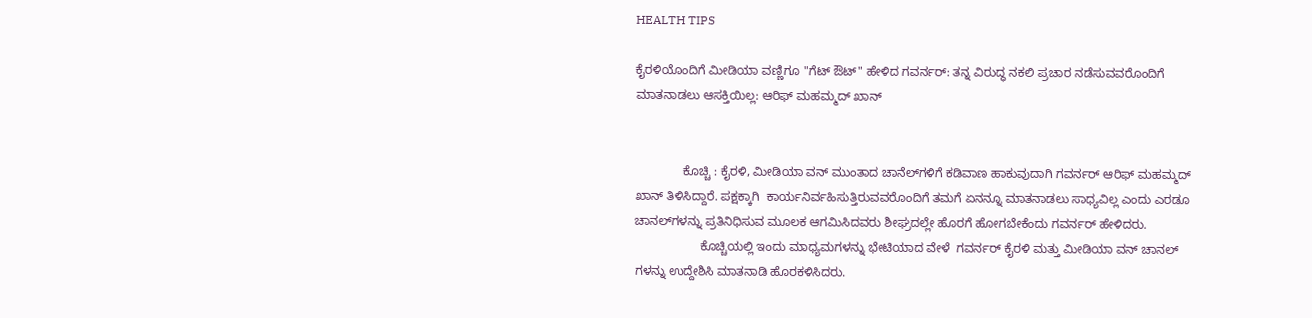HEALTH TIPS

ಕೈರಳಿಯೊಂದಿಗೆ ಮೀಡಿಯಾ ವಣ್ಣಿಗೂ "ಗೆಟ್ ಔಟ್" ಹೇಳಿದ ಗವರ್ನರ್: ತನ್ನ ವಿರುದ್ಧ ನಕಲಿ ಪ್ರಚಾರ ನಡೆಸುವವರೊಂದಿಗೆ ಮಾತನಾಡಲು ಆಸಕ್ತಿಯಿಲ್ಲ: ಆರಿಫ್ ಮಹಮ್ಮದ್ ಖಾನ್


              ಕೊಚ್ಚಿ : ಕೈರಳಿ, ಮೀಡಿಯಾ ವನ್ ಮುಂತಾದ ಚಾನೆಲ್‍ಗಳಿಗೆ ಕಡಿವಾಣ ಹಾಕುವುದಾಗಿ ಗವರ್ನರ್ ಆರಿಫ್ ಮಹಮ್ಮದ್ ಖಾನ್ ತಿಳಿಸಿದ್ದಾರೆ. ಪಕ್ಷಕ್ಕಾಗಿ  ಕಾರ್ಯನಿರ್ವಹಿಸುತ್ತಿರುವವರೊಂದಿಗೆ ತಮಗೆ ಏನನ್ನೂ ಮಾತನಾಡಲು ಸಾಧ್ಯವಿಲ್ಲ ಎಂದು ಎರಡೂ ಚಾನಲ್‍ಗಳನ್ನು ಪ್ರತಿನಿಧಿಸುವ ಮೂಲಕ ಆಗಮಿಸಿದವರು ಶೀಘ್ರದಲ್ಲೇ ಹೊರಗೆ ಹೋಗಬೇಕೆಂದು ಗವರ್ನರ್ ಹೇಳಿದರು.
                   ಕೊಚ್ಚಿಯಲ್ಲಿ ಇಂದು ಮಾಧ್ಯಮಗಳನ್ನು ಭೇಟಿಯಾದ ವೇಳೆ  ಗವರ್ನರ್ ಕೈರಳಿ ಮತ್ತು ಮೀಡಿಯಾ ವನ್ ಚಾನಲ್ ಗಳನ್ನು ಉದ್ದೇಶಿಸಿ ಮಾತನಾಡಿ ಹೊರಕಳಿಸಿದರು.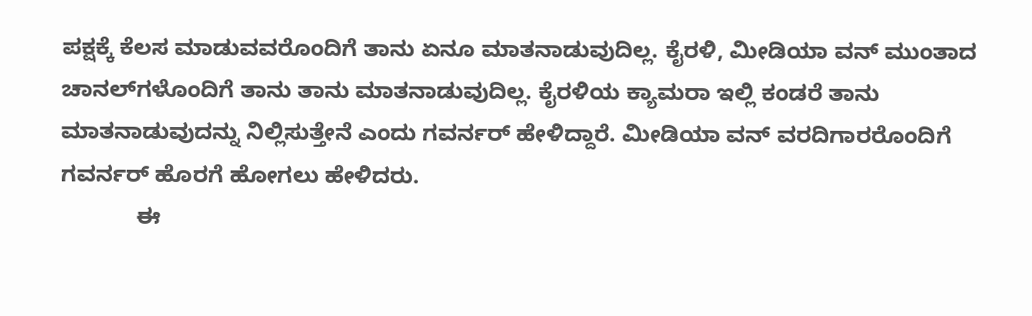ಪಕ್ಷಕ್ಕೆ ಕೆಲಸ ಮಾಡುವವರೊಂದಿಗೆ ತಾನು ಏನೂ ಮಾತನಾಡುವುದಿಲ್ಲ. ಕೈರಳಿ, ಮೀಡಿಯಾ ವನ್ ಮುಂತಾದ ಚಾನಲ್‍ಗಳೊಂದಿಗೆ ತಾನು ತಾನು ಮಾತನಾಡುವುದಿಲ್ಲ. ಕೈರಳಿಯ ಕ್ಯಾಮರಾ ಇಲ್ಲಿ ಕಂಡರೆ ತಾನು ಮಾತನಾಡುವುದನ್ನು ನಿಲ್ಲಿಸುತ್ತೇನೆ ಎಂದು ಗವರ್ನರ್ ಹೇಳಿದ್ದಾರೆ. ಮೀಡಿಯಾ ವನ್ ವರದಿಗಾರರೊಂದಿಗೆ ಗವರ್ನರ್ ಹೊರಗೆ ಹೋಗಲು ಹೇಳಿದರು.
            ಈ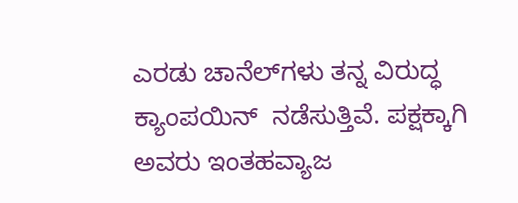ಎರಡು ಚಾನೆಲ್‍ಗಳು ತನ್ನ ವಿರುದ್ಧ ಕ್ಯಾಂಪಯಿನ್  ನಡೆಸುತ್ತಿವೆ. ಪಕ್ಷಕ್ಕಾಗಿ ಅವರು ಇಂತಹವ್ಯಾಜ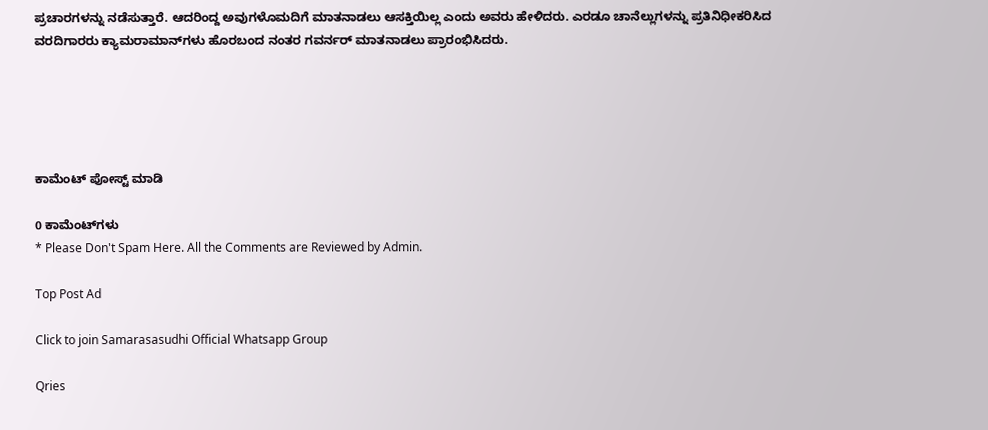ಪ್ರಚಾರಗಳನ್ನು ನಡೆಸುತ್ತಾರೆ. ಆದರಿಂದ್ದ ಅವುಗಳೊಮದಿಗೆ ಮಾತನಾಡಲು ಆಸಕ್ತಿಯಿಲ್ಲ ಎಂದು ಅವರು ಹೇಳಿದರು. ಎರಡೂ ಚಾನೆಲ್ಲುಗಳನ್ನು ಪ್ರತಿನಿಧೀಕರಿಸಿದ ವರದಿಗಾರರು ಕ್ಯಾಮರಾಮಾನ್‍ಗಳು ಹೊರಬಂದ ನಂತರ ಗವರ್ನರ್ ಮಾತನಾಡಲು ಪ್ರಾರಂಭಿಸಿದರು.





ಕಾಮೆಂಟ್‌‌ ಪೋಸ್ಟ್‌ ಮಾಡಿ

0 ಕಾಮೆಂಟ್‌ಗಳು
* Please Don't Spam Here. All the Comments are Reviewed by Admin.

Top Post Ad

Click to join Samarasasudhi Official Whatsapp Group

Qries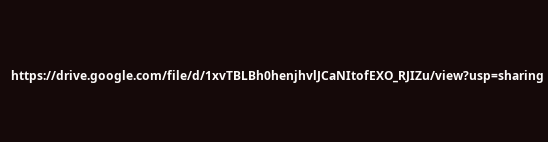https://drive.google.com/file/d/1xvTBLBh0henjhvlJCaNItofEXO_RJIZu/view?usp=sharing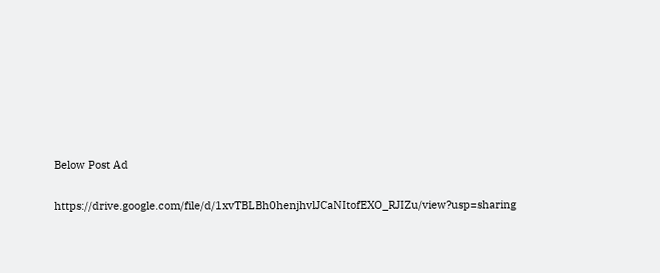Below Post Ad

https://drive.google.com/file/d/1xvTBLBh0henjhvlJCaNItofEXO_RJIZu/view?usp=sharing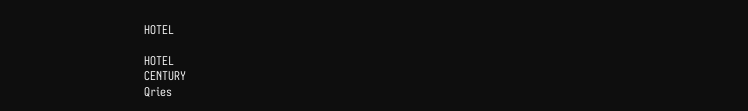HOTEL

HOTEL
CENTURY
Qries